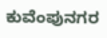ಕುವೆಂಪುನಗರ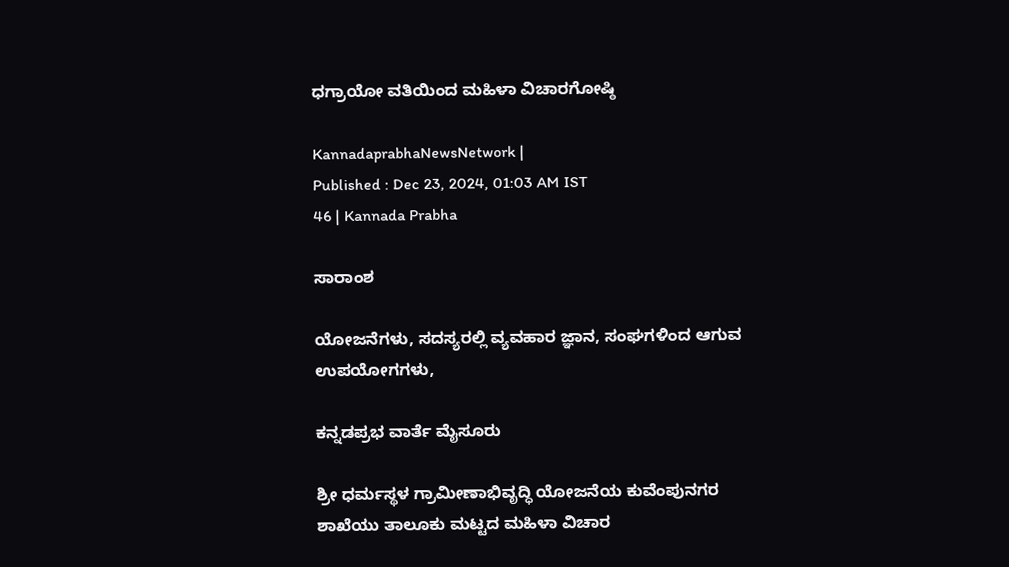ಧಗ್ರಾಯೋ ವತಿಯಿಂದ ಮಹಿಳಾ ವಿಚಾರಗೋಷ್ಠಿ

KannadaprabhaNewsNetwork |
Published : Dec 23, 2024, 01:03 AM IST
46 | Kannada Prabha

ಸಾರಾಂಶ

ಯೋಜನೆಗಳು, ಸದಸ್ಯರಲ್ಲಿ ವ್ಯವಹಾರ ಜ್ಞಾನ, ಸಂಘಗಳಿಂದ ಆಗುವ ಉಪಯೋಗಗಳು,

ಕನ್ನಡಪ್ರಭ ವಾರ್ತೆ ಮೈಸೂರು

ಶ್ರೀ ಧರ್ಮಸ್ಥಳ ಗ್ರಾಮೀಣಾಭಿವೃದ್ಧಿ ಯೋಜನೆಯ ಕುವೆಂಪುನಗರ ಶಾಖೆಯು ತಾಲೂಕು ಮಟ್ಟದ ಮಹಿಳಾ ವಿಚಾರ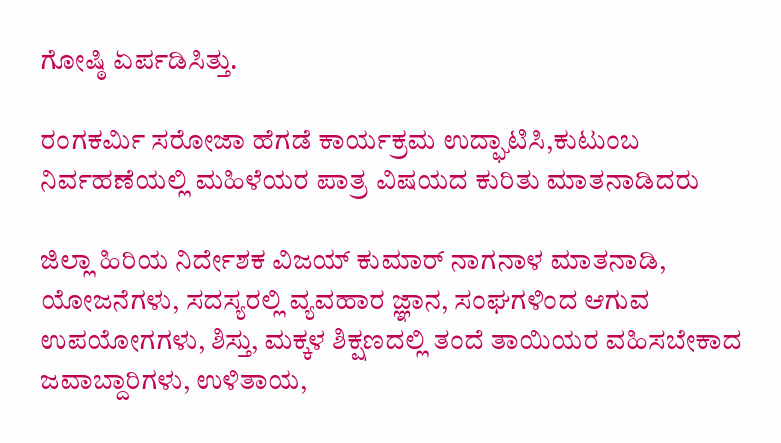ಗೋಷ್ಠಿ ಏರ್ಪಡಿಸಿತ್ತು.

ರಂಗಕರ್ಮಿ ಸರೋಜಾ ಹೆಗಡೆ ಕಾರ್ಯಕ್ರಮ ಉದ್ಘಾಟಿಸಿ,ಕುಟುಂಬ ನಿರ್ವಹಣೆಯಲ್ಲಿ ಮಹಿಳೆಯರ ಪಾತ್ರ ವಿಷಯದ ಕುರಿತು ಮಾತನಾಡಿದರು

ಜಿಲ್ಲಾ ಹಿರಿಯ ನಿರ್ದೇಶಕ ವಿಜಯ್ ಕುಮಾರ್ ನಾಗನಾಳ ಮಾತನಾಡಿ, ಯೋಜನೆಗಳು, ಸದಸ್ಯರಲ್ಲಿ ವ್ಯವಹಾರ ಜ್ಞಾನ, ಸಂಘಗಳಿಂದ ಆಗುವ ಉಪಯೋಗಗಳು, ಶಿಸ್ತು, ಮಕ್ಕಳ ಶಿಕ್ಷಣದಲ್ಲಿ ತಂದೆ ತಾಯಿಯರ ವಹಿಸಬೇಕಾದ ಜವಾಬ್ದಾರಿಗಳು, ಉಳಿತಾಯ,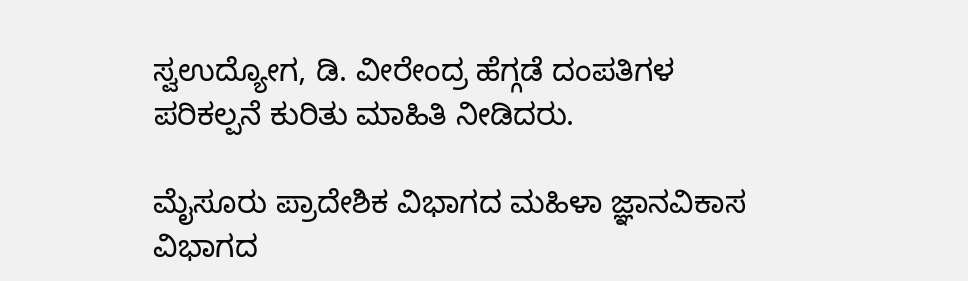ಸ್ವಉದ್ಯೋಗ, ಡಿ. ವೀರೇಂದ್ರ ಹೆಗ್ಗಡೆ ದಂಪತಿಗಳ ಪರಿಕಲ್ಪನೆ ಕುರಿತು ಮಾಹಿತಿ ನೀಡಿದರು.

ಮೈಸೂರು ಪ್ರಾದೇಶಿಕ ವಿಭಾಗದ ಮಹಿಳಾ ಜ್ಞಾನವಿಕಾಸ ವಿಭಾಗದ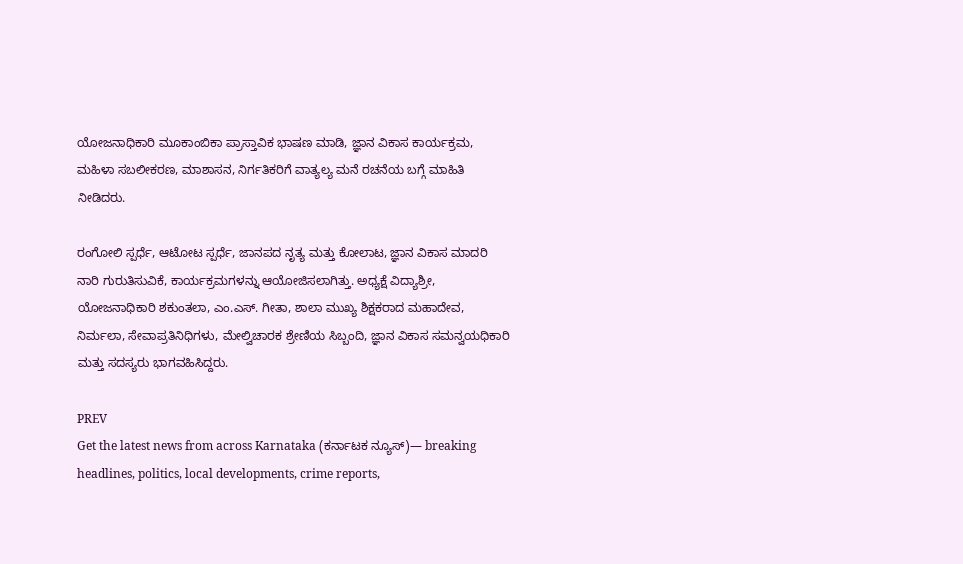ಯೋಜನಾಧಿಕಾರಿ ಮೂಕಾಂಬಿಕಾ ಪ್ರಾಸ್ತಾವಿಕ ಭಾಷಣ ಮಾಡಿ, ಜ್ಞಾನ ವಿಕಾಸ ಕಾರ್ಯಕ್ರಮ, ಮಹಿಳಾ ಸಬಲೀಕರಣ, ಮಾಶಾಸನ, ನಿರ್ಗತಿಕರಿಗೆ ವಾತ್ಯಲ್ಯ ಮನೆ ರಚನೆಯ ಬಗ್ಗೆ ಮಾಹಿತಿ ನೀಡಿದರು.

ರಂಗೋಲಿ ಸ್ಪರ್ಧೆ, ಆಟೋಟ ಸ್ಪರ್ಧೆ, ಜಾನಪದ ನೃತ್ಯ ಮತ್ತು ಕೋಲಾಟ, ಜ್ಞಾನ ವಿಕಾಸ ಮಾದರಿ ನಾರಿ ಗುರುತಿಸುವಿಕೆ, ಕಾರ್ಯಕ್ರಮಗಳನ್ನು ಆಯೋಜಿಸಲಾಗಿತ್ತು. ಅಧ್ಯಕ್ಷೆ ವಿದ್ಯಾಶ್ರೀ, ಯೋಜನಾಧಿಕಾರಿ ಶಕುಂತಲಾ, ಎಂ.ಎಸ್. ಗೀತಾ, ಶಾಲಾ ಮುಖ್ಯ ಶಿಕ್ಷಕರಾದ ಮಹಾದೇವ, ನಿರ್ಮಲಾ, ಸೇವಾಪ್ರತಿನಿಧಿಗಳು, ಮೇಲ್ವಿಚಾರಕ ಶ್ರೇಣಿಯ ಸಿಬ್ಬಂದಿ, ಜ್ಞಾನ ವಿಕಾಸ ಸಮನ್ವಯಧಿಕಾರಿ ಮತ್ತು ಸದಸ್ಯರು ಭಾಗವಹಿಸಿದ್ದರು.

PREV
Get the latest news from across Karnataka (ಕರ್ನಾಟಕ ನ್ಯೂಸ್)— breaking headlines, politics, local developments, crime reports,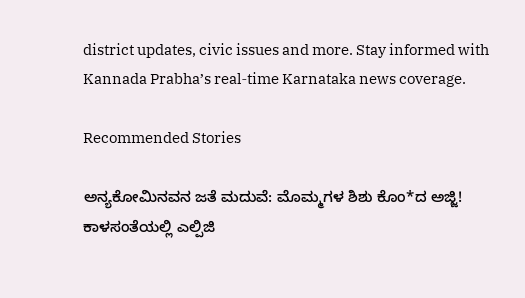district updates, civic issues and more. Stay informed with Kannada Prabha’s real‑time Karnataka news coverage.

Recommended Stories

ಅನ್ಯಕೋಮಿನವನ ಜತೆ ಮದುವೆ: ಮೊಮ್ಮಗಳ ಶಿಶು ಕೊಂ*ದ ಅಜ್ಜಿ!
ಕಾಳಸಂತೆಯಲ್ಲಿ ಎಲ್ಪಿಜಿ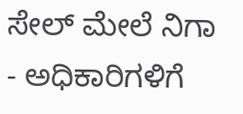ಸೇಲ್‌ ಮೇಲೆ ನಿಗಾ - ಅಧಿಕಾರಿಗಳಿಗೆ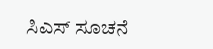ಸಿಎಸ್‌ ಸೂಚನೆ